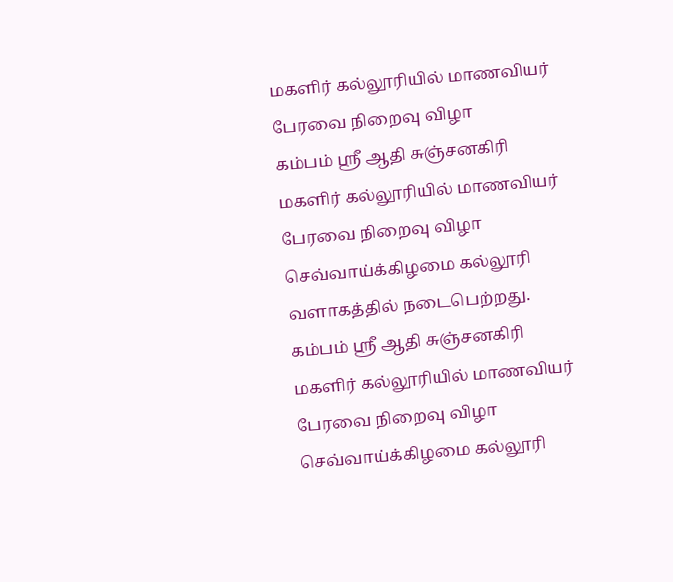மகளிர் கல்லூரியில் மாணவியர் பேரவை நிறைவு விழா
கம்பம் ஸ்ரீ ஆதி சுஞ்சனகிரி மகளிர் கல்லூரியில் மாணவியர் பேரவை நிறைவு விழா செவ்வாய்க்கிழமை கல்லூரி வளாகத்தில் நடைபெற்றது.
கம்பம் ஸ்ரீ ஆதி சுஞ்சனகிரி மகளிர் கல்லூரியில் மாணவியர் பேரவை நிறைவு விழா செவ்வாய்க்கிழமை கல்லூரி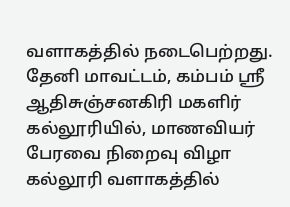வளாகத்தில் நடைபெற்றது.
தேனி மாவட்டம், கம்பம் ஸ்ரீ ஆதிசுஞ்சனகிரி மகளிர் கல்லூரியில், மாணவியர் பேரவை நிறைவு விழா கல்லூரி வளாகத்தில்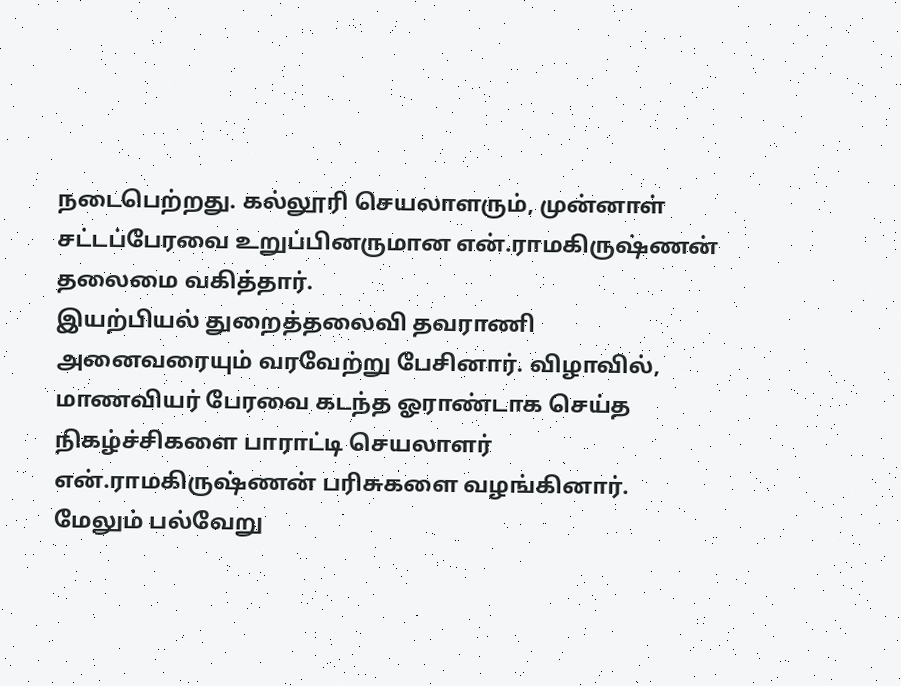நடைபெற்றது. கல்லூரி செயலாளரும், முன்னாள் சட்டப்பேரவை உறுப்பினருமான என்.ராமகிருஷ்ணன் தலைமை வகித்தார்.
இயற்பியல் துறைத்தலைவி தவராணி அனைவரையும் வரவேற்று பேசினார். விழாவில், மாணவியர் பேரவை கடந்த ஓராண்டாக செய்த நிகழ்ச்சிகளை பாராட்டி செயலாளர் என்.ராமகிருஷ்ணன் பரிசுகளை வழங்கினார்.
மேலும் பல்வேறு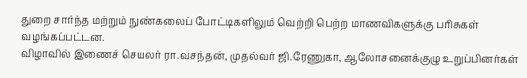துறை சார்ந்த மற்றும் நுண்கலைப் போட்டிகளிலும் வெற்றி பெற்ற மாணவிகளுக்கு பரிசுகள் வழங்கப்பட்டன.
விழாவில் இணைச் செயலர் ரா.வசந்தன், முதல்வர் ஜி.ரேணுகா, ஆலோசனைக்குழு உறுப்பினர்கள்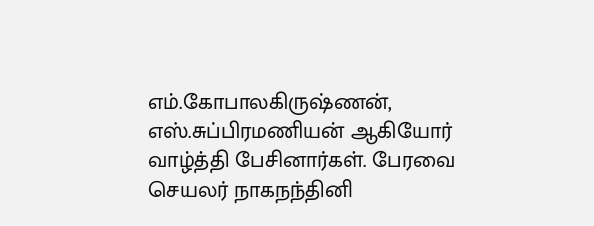எம்.கோபாலகிருஷ்ணன், எஸ்.சுப்பிரமணியன் ஆகியோர் வாழ்த்தி பேசினார்கள். பேரவை செயலர் நாகநந்தினி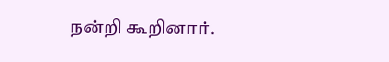நன்றி கூறினார்.